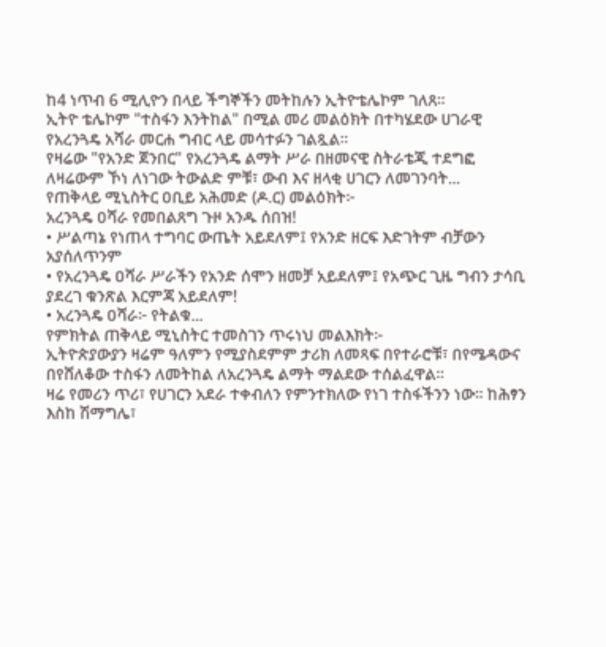ከ4 ነጥብ 6 ሚሊዮን በላይ ችግኞችን መትከሉን ኢትዮቴሌኮም ገለጸ።
ኢትዮ ቴሌኮም "ተስፋን እንትከል" በሚል መሪ መልዕክት በተካሄደው ሀገራዊ የአረንጓዴ አሻራ መርሐ ግብር ላይ መሳተፉን ገልጿል።
የዛሬው "የአንድ ጀንበር" የአረንጓዴ ልማት ሥራ በዘመናዊ ስትራቴጂ ተደግፎ ለዛሬውም ኾነ ለነገው ትውልድ ምቹ፣ ውብ እና ዘላቂ ሀገርን ለመገንባት...
የጠቅላይ ሚኒስትር ዐቢይ አሕመድ (ዶ.ር) መልዕክት፦
አረንጓዴ ዐሻራ የመበልጸግ ጉዞ አንዱ ሰበዝ!
• ሥልጣኔ የነጠላ ተግባር ውጤት አይደለም፤ የአንድ ዘርፍ እድገትም ብቻውን አያሰለጥንም
• የአረንጓዴ ዐሻራ ሥራችን የአንድ ሰሞን ዘመቻ አይደለም፤ የአጭር ጊዜ ግብን ታሳቢ ያደረገ ቁንጽል እርምጃ አይደለም!
• አረንጓዴ ዐሻራ፦ የትልቁ...
የምክትል ጠቅላይ ሚኒስትር ተመስገን ጥሩነህ መልእክት፦
ኢትዮጵያውያን ዛሬም ዓለምን የሚያስደምም ታሪክ ለመጻፍ በየተራሮቹ፣ በየሜዳውና በየሸለቆው ተስፋን ለመትከል ለአረንጓዴ ልማት ማልደው ተሰልፈዋል።
ዛሬ የመሪን ጥሪ፣ የሀገርን አደራ ተቀብለን የምንተክለው የነገ ተስፋችንን ነው። ከሕፃን እስከ ሽማግሌ፣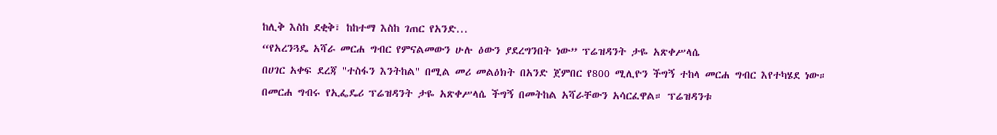ከሊቅ እስከ ደቂቅ፣ ከከተማ እስከ ገጠር የአንድ...
“የአረንጓዴ አሻራ መርሐ ግብር የምናልመውን ሁሉ ዕውን ያደረግንበት ነው” ፕሬዝዳንት ታዬ አጽቀሥላሴ
በሀገር አቀፍ ደረጃ "ተስፋን እንትከል" በሚል መሪ መልዕክት በአንድ ጀምበር የ800 ሚሊዮን ችግኝ ተከላ መርሐ ግብር እየተካሄደ ነው።
በመርሐ ግብሩ የኢፌዴሪ ፕሬዝዳንት ታዬ አጽቀሥላሴ ችግኝ በመትከል አሻራቸውን አሳርፈዋል። ፕሬዝዳንቱ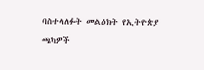ባስተላለፉት መልዕክት የኢትዮጵያ ጫካዎች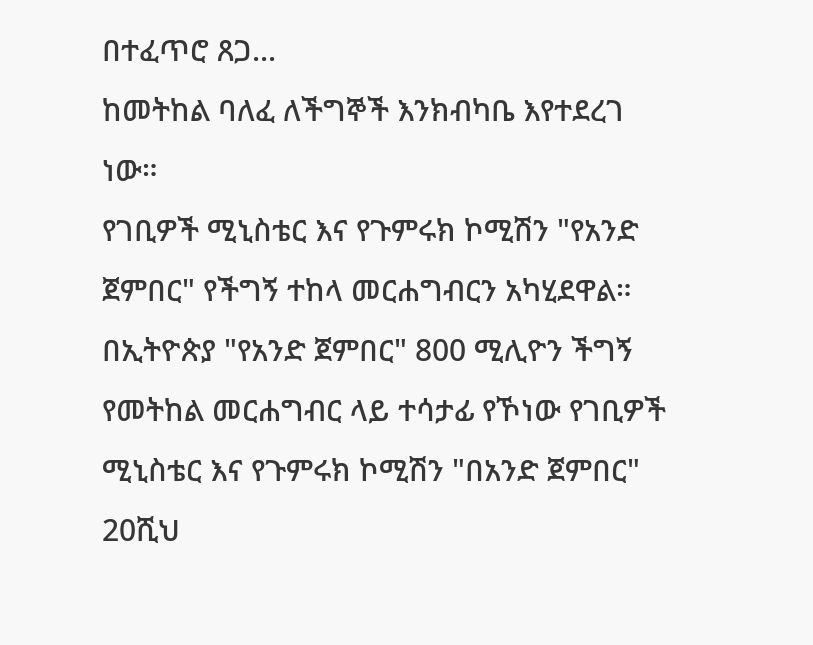በተፈጥሮ ጸጋ...
ከመትከል ባለፈ ለችግኞች እንክብካቤ እየተደረገ ነው።
የገቢዎች ሚኒስቴር እና የጉምሩክ ኮሚሽን "የአንድ ጀምበር" የችግኝ ተከላ መርሐግብርን አካሂደዋል።
በኢትዮጵያ "የአንድ ጀምበር" 800 ሚሊዮን ችግኝ የመትከል መርሐግብር ላይ ተሳታፊ የኾነው የገቢዎች ሚኒስቴር እና የጉምሩክ ኮሚሽን "በአንድ ጀምበር" 20ሺህ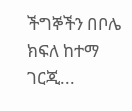ችግኞችን በቦሌ ክፍለ ከተማ ገርጂ...